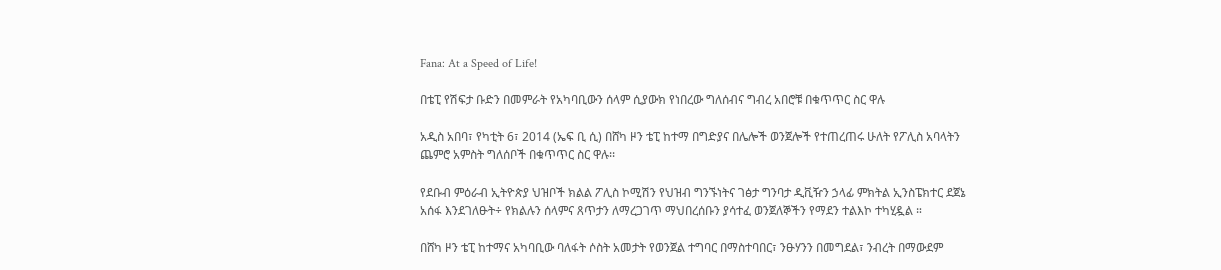Fana: At a Speed of Life!

በቴፒ የሽፍታ ቡድን በመምራት የአካባቢውን ሰላም ሲያውክ የነበረው ግለሰብና ግብረ አበሮቹ በቁጥጥር ስር ዋሉ

አዲስ አበባ፣ የካቲት 6፣ 2014 (ኤፍ ቢ ሲ) በሸካ ዞን ቴፒ ከተማ በግድያና በሌሎች ወንጀሎች የተጠረጠሩ ሁለት የፖሊስ አባላትን ጨምሮ አምስት ግለሰቦች በቁጥጥር ስር ዋሉ፡፡

የደቡብ ምዕራብ ኢትዮጵያ ህዝቦች ክልል ፖሊስ ኮሚሽን የህዝብ ግንኙነትና ገፅታ ግንባታ ዲቪዥን ኃላፊ ምክትል ኢንስፔክተር ደጀኔ አሰፋ እንደገለፁት÷ የክልሉን ሰላምና ጸጥታን ለማረጋገጥ ማህበረሰቡን ያሳተፈ ወንጀለኞችን የማደን ተልእኮ ተካሂዷል ።

በሸካ ዞን ቴፒ ከተማና አካባቢው ባለፋት ሶስት አመታት የወንጀል ተግባር በማስተባበር፣ ንፁሃንን በመግደል፣ ንብረት በማውደም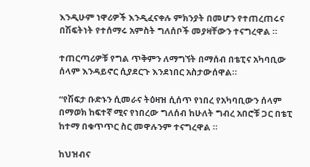እንዲሁም ነዋሪዎች እንዲፈናቀሉ ምክንያት በመሆን የተጠረጠሩና በሽፍትነት የተሰማሩ አምስት ግለሰቦች መያዛቸውን ተናግረዋል ።

ተጠርጣሪዎቹ የግል ጥቅምን ለማግኘት በማሰብ በቴፒና አካባቢው ሰላም እንዳይኖር ሲያደርጉ እንደነበር አስታውሰዋል።

“የሽፍታ ቡድኑን ሲመራና ትዕዛዝ ሲሰጥ የነበረ የአካባቢውን ሰላም በማወክ ከፍተኛ ሚና የነበረው ግለሰብ ከሁለት ግብረ አበሮቹ ጋር በቴፒ ከተማ በቁጥጥር ስር መዋሉንም ተናግረዋል ።

ከህዝብና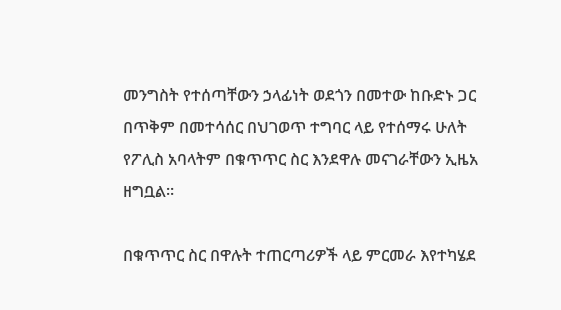መንግስት የተሰጣቸውን ኃላፊነት ወደጎን በመተው ከቡድኑ ጋር በጥቅም በመተሳሰር በህገወጥ ተግባር ላይ የተሰማሩ ሁለት የፖሊስ አባላትም በቁጥጥር ስር እንደዋሉ መናገራቸውን ኢዜአ ዘግቧል።

በቁጥጥር ስር በዋሉት ተጠርጣሪዎች ላይ ምርመራ እየተካሄደ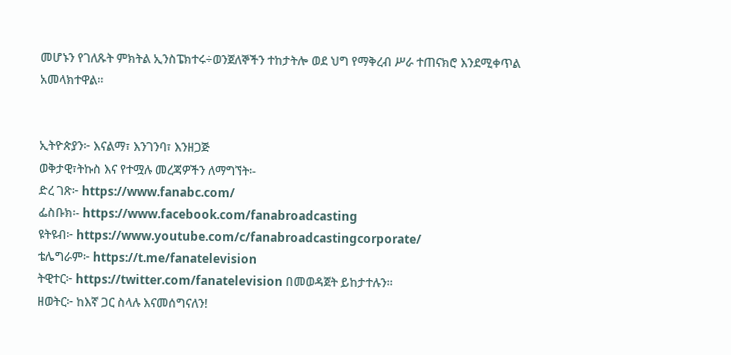መሆኑን የገለጹት ምክትል ኢንስፔክተሩ÷ወንጀለኞችን ተከታትሎ ወደ ህግ የማቅረብ ሥራ ተጠናክሮ እንደሚቀጥል አመላክተዋል።


ኢትዮጵያን፦ እናልማ፣ እንገንባ፣ እንዘጋጅ
ወቅታዊ፣ትኩስ እና የተሟሉ መረጃዎችን ለማግኘት፡-
ድረ ገጽ፦ https://www.fanabc.com/
ፌስቡክ፡- https://www.facebook.com/fanabroadcasting
ዩትዩብ፦ https://www.youtube.com/c/fanabroadcastingcorporate/
ቴሌግራም፦ https://t.me/fanatelevision
ትዊተር፦ https://twitter.com/fanatelevision በመወዳጀት ይከታተሉን፡፡
ዘወትር፦ ከእኛ ጋር ስላሉ እናመሰግናለን!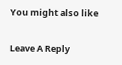You might also like

Leave A Reply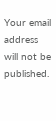Your email address will not be published.